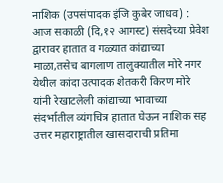नाशिक (उपसंपादक इंजि कुबेर जाधव) : आज सकाळी (दि,१२ आगस्ट) संसदेच्या प्रेवेश द्वारावर हातात व गळ्यात कांद्याच्या माळा,तसेच बागलाण तालुक्यातील मोरे नगर येथील कांदा उत्पादक शेतकरी किरण मोरे यांनी रेखाटलेली कांद्याच्या भावाच्या संदर्भातील व्यंगचित्र हातात घेऊन नाशिक सह उत्तर महाराष्ट्रातील खासदाराची प्रतिमा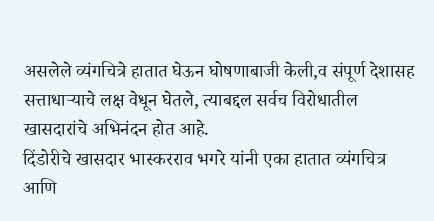असलेले व्यंगचित्रे हातात घेऊन घोषणाबाजी केली,व संपूर्ण देशासह सत्ताधाऱ्याचे लक्ष वेधून घेतले, त्याबद्दल सर्वच विरोधातील खासदारांचे अभिनंदन होत आहे.
दिंडोरीचे खासदार भास्करराव भगरे यांनी एका हातात व्यंगचित्र आणि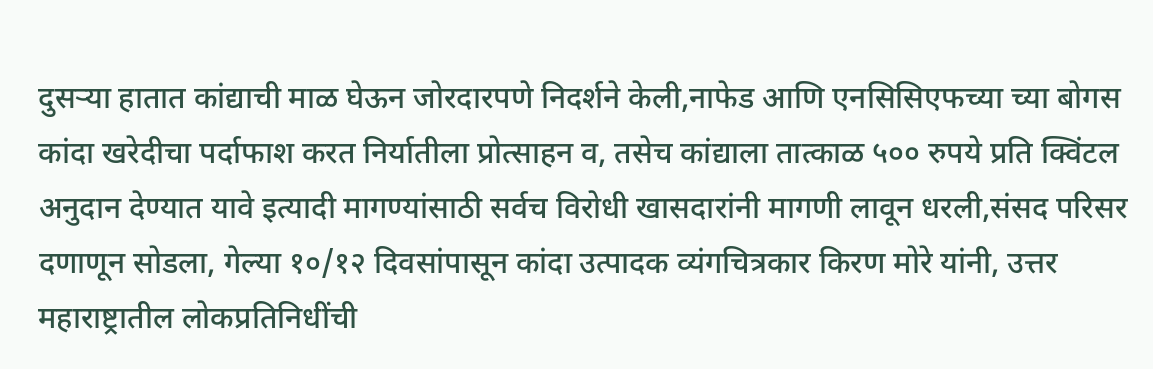दुसऱ्या हातात कांद्याची माळ घेऊन जोरदारपणे निदर्शने केली,नाफेड आणि एनसिसिएफच्या च्या बोगस कांदा खरेदीचा पर्दाफाश करत निर्यातीला प्रोत्साहन व, तसेच कांद्याला तात्काळ ५०० रुपये प्रति क्विंटल अनुदान देण्यात यावे इत्यादी मागण्यांसाठी सर्वच विरोधी खासदारांनी मागणी लावून धरली,संसद परिसर दणाणून सोडला, गेल्या १०/१२ दिवसांपासून कांदा उत्पादक व्यंगचित्रकार किरण मोरे यांनी, उत्तर महाराष्ट्रातील लोकप्रतिनिधींची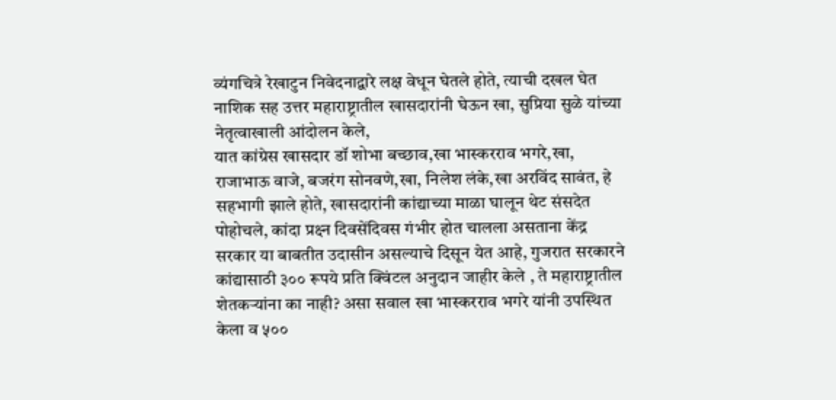व्यंगचित्रे रेखाटुन निवेदनाद्वारे लक्ष वेधून घेतले होते, त्याची दखल घेत नाशिक सह उत्तर महाराष्ट्रातील खासदारांनी घेऊन खा, सुप्रिया सुळे यांच्या नेतृत्वाखाली आंदोलन केले,
यात कांग्रेस खासदार डॉ शोभा बच्छाव,खा भास्करराव भगरे,खा, राजाभाऊ वाजे, बजरंग सोनवणे,खा, निलेश लंके,खा अरविंद सावंत, हे सहभागी झाले होते, खासदारांनी कांद्याच्या माळा घालून थेट संसदेत पोहोचले, कांदा प्रक्ष्न दिवसेंदिवस गंभीर होत चालला असताना केंद्र सरकार या बाबतीत उदासीन असल्याचे दिसून येत आहे, गुजरात सरकारने कांद्यासाठी ३०० रूपये प्रति क्विंटल अनुदान जाहीर केले , ते महाराष्ट्रातील शेतकऱ्यांना का नाही? असा सवाल खा भास्करराव भगरे यांनी उपस्थित केला व ५००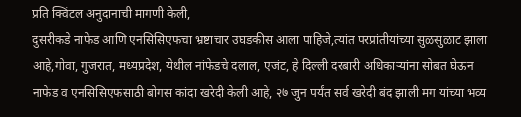प्रति क्विंटल अनुदानाची मागणी केली,
दुसरीकडे नाफेड आणि एनसिसिएफचा भ्रष्टाचार उघडकीस आला पाहिजे,त्यांत परप्रांतीयांच्या सुळसुळाट झाला आहे,गोवा, गुजरात, मध्यप्रदेश, येथील नांफेडचे दलाल, एजंट, हे दिल्ली दरबारी अधिकाऱ्यांना सोबत घेऊन नाफेड व एनसिसिएफसाठी बोगस कांदा खरेदी केली आहे, २७ जुन पर्यंत सर्व खरेदी बंद झाली मग यांच्या भव्य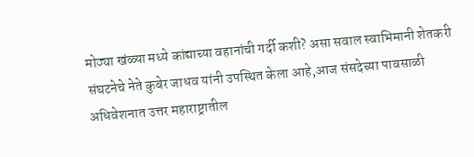मोठ्या खंळ्या मध्ये कांद्याच्या वहानांची गर्दी कशी? असा सवाल स्वाभिमानी शेतकरी संघटनेचे नेते कुबेर जाधव यांनी उपस्थित केला आहे,आज संसदेच्या पावसाळी अधिवेशनात उत्तर महाराष्ट्रातील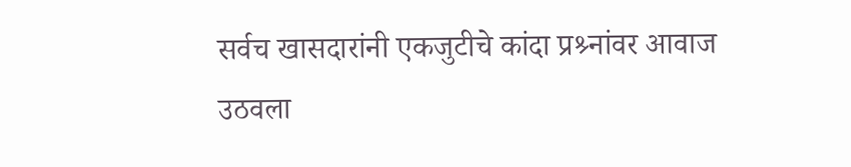सर्वच खासदारांनी एकजुटीचे कांदा प्रश्र्नांवर आवाज उठवला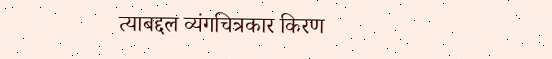त्याबद्दल व्यंगचित्रकार किरण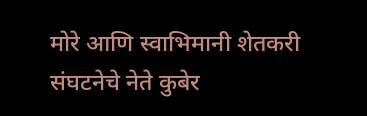मोरे आणि स्वाभिमानी शेतकरी संघटनेचे नेते कुबेर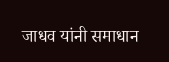जाधव यांनी समाधान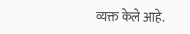व्यक्त केले आहे.